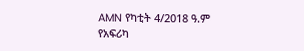AMN የካቲት 4/2018 ዓ.ም
የአፍሪካ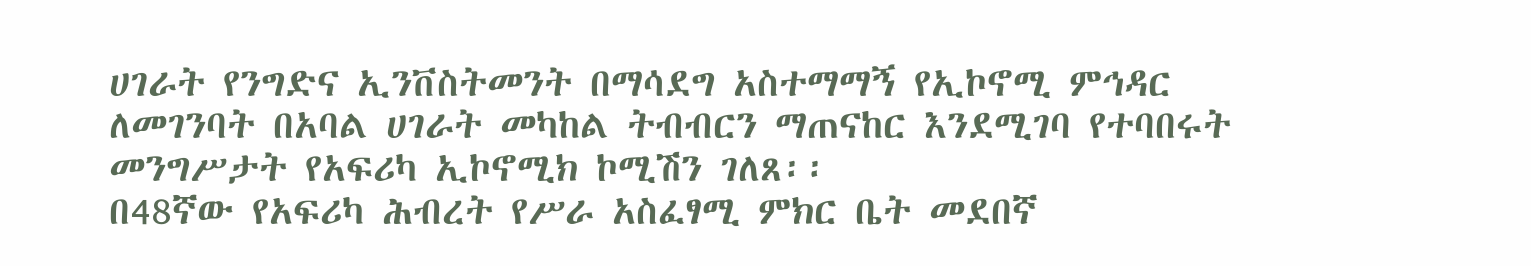ሀገራት የንግድና ኢንቨስትመንት በማሳደግ አስተማማኝ የኢኮኖሚ ምኅዳር ለመገንባት በአባል ሀገራት መካከል ትብብርን ማጠናከር እንደሚገባ የተባበሩት መንግሥታት የአፍሪካ ኢኮኖሚክ ኮሚሽን ገለጸ፡፡
በ48ኛው የአፍሪካ ሕብረት የሥራ አስፈፃሚ ምክር ቤት መደበኛ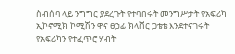ስብሰባ ላይ ንግግር ያደረጉት የተባበሩት መንግሥታት የአፍሪካ ኢኮኖሚክ ኮሚሽን ዋና ፀኃፊ ክላቨር ጋቴቴ እንደተናገሩት የአፍሪካን የተፈጥሮ ሃብት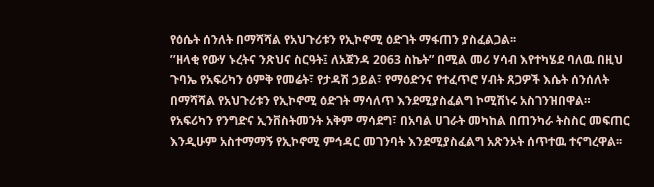የዕሴት ሰንለት በማሻሻል የአህጉሪቱን የኢኮኖሚ ዕድገት ማፋጠን ያስፈልጋል፡፡
’’ዘላቂ የውሃ ኑረትና ንጽህና ስርዓት፤ ለአጀንዳ 2063 ስኬት” በሚል መሪ ሃሳብ እየተካሄደ ባለዉ በዚህ ጉባኤ የአፍሪካን ዕምቅ የመሬት፣ የታዳሽ ኃይል፣ የማዕድንና የተፈጥሮ ሃብት ጸጋዎች እሴት ሰንሰለት በማሻሻል የአህጉሪቱን የኢኮኖሚ ዕድገት ማሳለጥ እንደሚያስፈልግ ኮሚሽነሩ አስገንዝበዋል።
የአፍሪካን የንግድና ኢንቨስትመንት አቅም ማሳደግ፣ በአባል ሀገራት መካከል በጠንካራ ትስስር መፍጠር እንዲሁም አስተማማኝ የኢኮኖሚ ምኅዳር መገንባት እንደሚያስፈልግ አጽንኦት ሰጥተዉ ተናግረዋል፡፡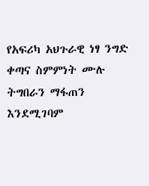የአፍሪካ አህጉራዊ ነፃ ንግድ ቀጣና ስምምነት ሙሉ ትግበራን ማፋጠን እንደሚገባም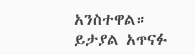አንስተዋል።
ይታያል አጥናፉ